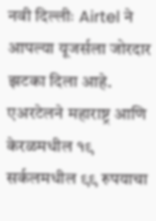नवी दिल्लीः Airtel ने आपल्या यूजर्सला जोरदार झटका दिला आहे. एअरटेलने महाराष्ट्र आणि केरळमधील १९ सर्कलमधील ९९ रुपयाचा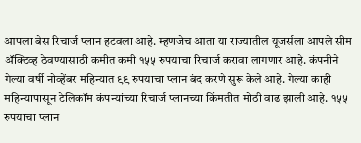आपला बेस रिचार्ज प्लान हटवला आहे. म्हणजेच आता या राज्यातील यूजर्सला आपले सीम ॲक्टिव्ह ठेवण्यासाठी कमीत कमी १५५ रुपयाचा रिचार्ज करावा लागणार आहे. कंपनीने गेल्या वर्षी नोव्हेंबर महिन्यात ९९ रुपयाचा प्लान बंद करणे सुरू केले आहे. गेल्या काही महिन्यापासून टेलिकॉम कंपन्यांच्या रिचार्ज प्लानच्या किंमतीत मोठी वाढ झाली आहे. १५५ रुपयाचा प्लान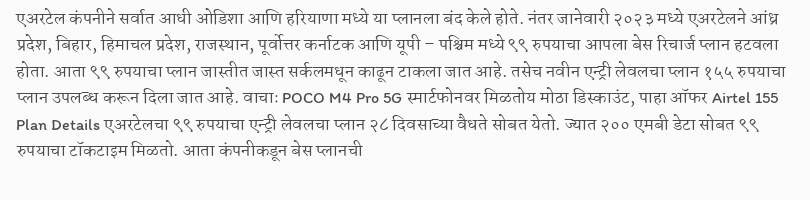एअरटेल कंपनीने सर्वात आधी ओडिशा आणि हरियाणा मध्ये या प्लानला बंद केले होते. नंतर जानेवारी २०२३ मध्ये एअरटेलने आंध्र प्रदेश, बिहार, हिमाचल प्रदेश, राजस्थान, पूर्वोत्तर कर्नाटक आणि यूपी – पश्चिम मध्ये ९९ रुपयाचा आपला बेस रिचार्ज प्लान हटवला होता. आता ९९ रुपयाचा प्लान जास्तीत जास्त सर्कलमधून काढून टाकला जात आहे. तसेच नवीन एन्ट्री लेवलचा प्लान १५५ रुपयाचा प्लान उपलब्ध करून दिला जात आहे. वाचाः POCO M4 Pro 5G स्मार्टफोनवर मिळतोय मोठा डिस्काउंट, पाहा ऑफर Airtel 155 Plan Details एअरटेलचा ९९ रुपयाचा एन्ट्री लेवलचा प्लान २८ दिवसाच्या वैधते सोबत येतो. ज्यात २०० एमबी डेटा सोबत ९९ रुपयाचा टॉकटाइम मिळतो. आता कंपनीकडून बेस प्लानची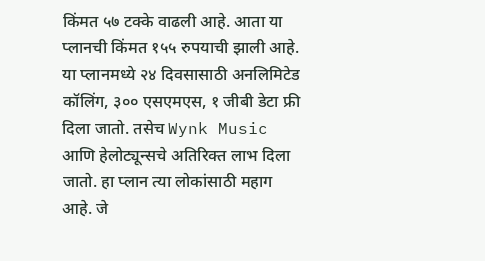किंमत ५७ टक्के वाढली आहे. आता या प्लानची किंमत १५५ रुपयाची झाली आहे. या प्लानमध्ये २४ दिवसासाठी अनलिमिटेड कॉलिंग, ३०० एसएमएस, १ जीबी डेटा फ्री दिला जातो. तसेच Wynk Music आणि हेलोट्यून्सचे अतिरिक्त लाभ दिला जातो. हा प्लान त्या लोकांसाठी महाग आहे. जे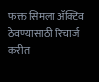फक्त सिमला ॲक्टिव ठेवण्यासाठी रिचार्ज करीत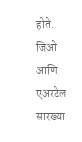होते. जिओ आणि एअरटेल सारख्या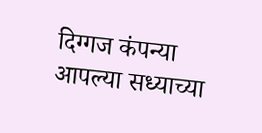दिग्गज कंपन्या आपल्या सध्याच्या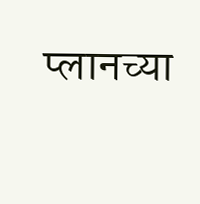प्लानच्या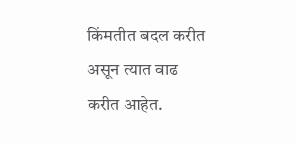किंमतीत बदल करीत असून त्यात वाढ करीत आहेत.